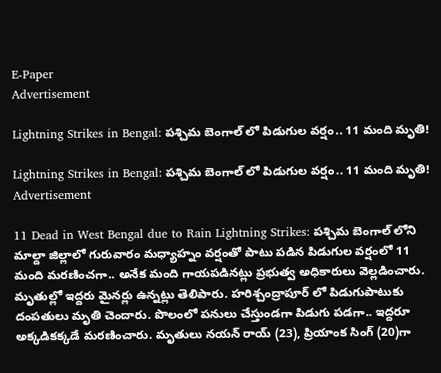E-Paper
Advertisement

Lightning Strikes in Bengal: పశ్చిమ బెంగాల్ లో పిడుగుల వర్షం.. 11 మంది మృతి!

Lightning Strikes in Bengal: పశ్చిమ బెంగాల్ లో పిడుగుల వర్షం.. 11 మంది మృతి!
Advertisement

11 Dead in West Bengal due to Rain Lightning Strikes: పశ్చిమ బెంగాల్ లోని మాల్దా జిల్లాలో గురువారం మధ్యాహ్నం వర్షంతో పాటు పడిన పిడుగుల వర్షంలో 11 మంది మరణించగా.. అనేక మంది గాయపడినట్లు ప్రభుత్వ అధికారులు వెల్లడించారు. మృతుల్లో ఇద్దరు మైనర్లు ఉన్నట్లు తెలిపారు. హరిశ్చంద్రాపూర్ లో పిడుగుపాటుకు దంపతులు మృతి చెందారు. పొలంలో పనులు చేస్తుండగా పిడుగు పడగా.. ఇద్దరూ అక్కడికక్కడే మరణించారు. మృతులు నయన్ రాయ్ (23), ప్రియాంక సింగ్ (20)గా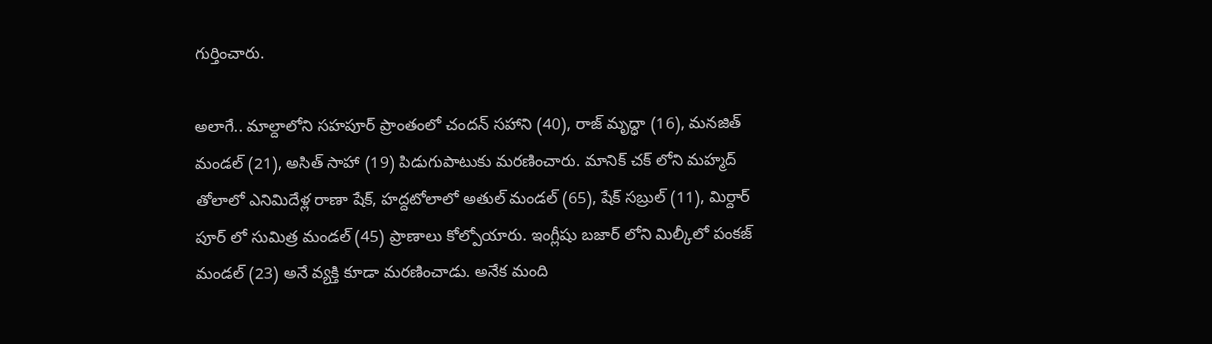గుర్తించారు.

అలాగే.. మాల్దాలోని సహపూర్ ప్రాంతంలో చందన్ సహాని (40), రాజ్ మృద్ధా (16), మనజిత్ మండల్ (21), అసిత్ సాహా (19) పిడుగుపాటుకు మరణించారు. మానిక్ చక్ లోని మహ్మద్ తోలాలో ఎనిమిదేళ్ల రాణా షేక్, హద్దటోలాలో అతుల్ మండల్ (65), షేక్ సబ్రుల్ (11), మిర్దార్ పూర్ లో సుమిత్ర మండల్ (45) ప్రాణాలు కోల్పోయారు. ఇంగ్లీషు బజార్ లోని మిల్కీలో పంకజ్ మండల్ (23) అనే వ్యక్తి కూడా మరణించాడు. అనేక మంది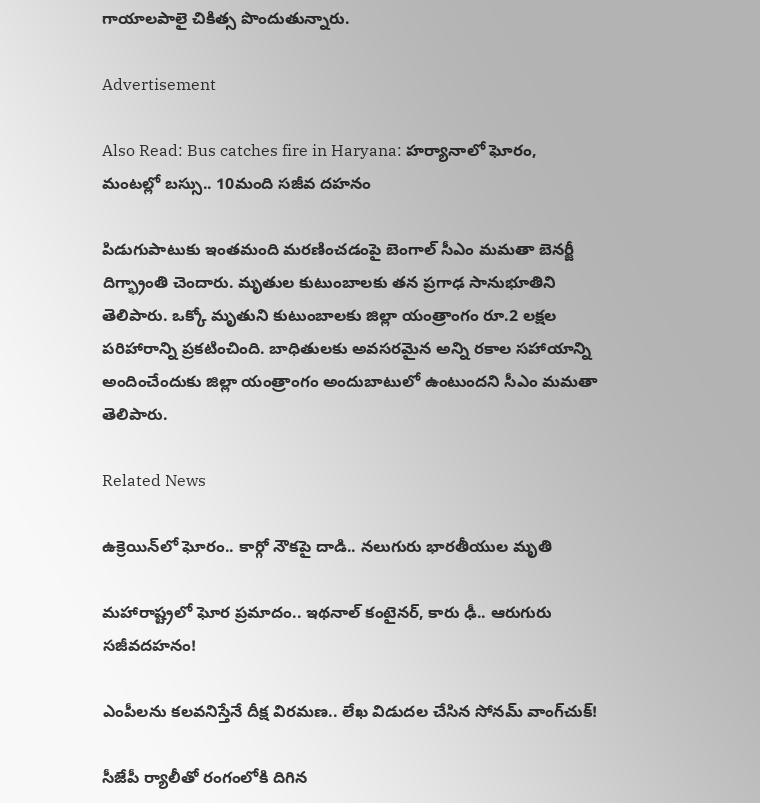గాయాలపాలై చికిత్స పొందుతున్నారు.

Advertisement

Also Read: Bus catches fire in Haryana: హర్యానాలో ఘోరం, మంటల్లో బస్సు.. 10మంది సజీవ దహనం

పిడుగుపాటుకు ఇంతమంది మరణించడంపై బెంగాల్ సీఎం మమతా బెనర్జీ దిగ్భ్రాంతి చెందారు. మృతుల కుటుంబాలకు తన ప్రగాఢ సానుభూతిని తెలిపారు. ఒక్కో మృతుని కుటుంబాలకు జిల్లా యంత్రాంగం రూ.2 లక్షల పరిహారాన్ని ప్రకటించింది. బాధితులకు అవసరమైన అన్ని రకాల సహాయాన్ని అందించేందుకు జిల్లా యంత్రాంగం అందుబాటులో ఉంటుందని సీఎం మమతా తెలిపారు.

Related News

ఉక్రెయిన్‌లో ఘోరం.. కార్గో నౌకపై దాడి.. నలుగురు భారతీయుల మృతి

మహారాష్ట్రలో ఘోర ప్రమాదం.. ఇథనాల్ కంటైనర్, కారు ఢీ.. ఆరుగురు సజీవదహనం!

ఎంపీలను కలవనిస్తేనే దీక్ష విరమణ.. లేఖ విడుదల చేసిన సోనమ్ వాంగ్‌చుక్!

సీజేపీ ర్యాలీతో రంగంలోకి దిగిన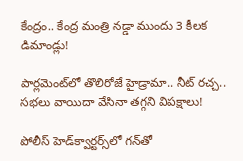కేంద్రం.. కేంద్ర మంత్రి నడ్డా ముందు 3 కీలక డిమాండ్లు!

పార్లమెంట్‌లో తొలిరోజే హైడ్రామా.. నీట్ రచ్చ.. సభలు వాయిదా వేసినా తగ్గని విపక్షాలు!

పోలీస్ హెడ్‌క్వార్టర్స్‌లో గన్‌తో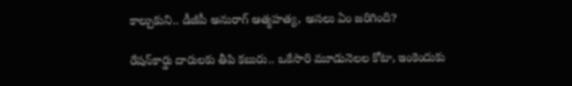కాల్చుకుని.. డీజీపీ అనురాగ్‌ ఆత్మహత్య, అసలు ఏం జరిగింది?

రేషన్‌కార్డు దారులకు తీపి కబురు.. ఒకేసారి మూడునెలల కోటా, ఇంకెందుకు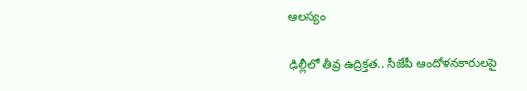ఆలస్యం

ఢిల్లీలో తీవ్ర ఉద్రిక్తత.. సీజేపీ ఆందోళనకారులపై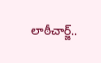లాఠీచార్జ్..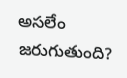అసలేం జరుగుతుంది?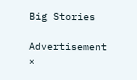Big Stories

Advertisement
×